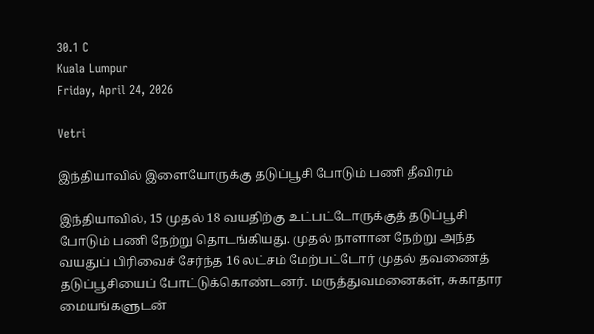30.1 C
Kuala Lumpur
Friday, April 24, 2026

Vetri

இந்தியாவில் இளையோருக்கு தடுப்பூசி போடும் பணி தீவிரம்

இந்தியாவில், 15 முதல் 18 வயதிற்கு உட்பட்டோருக்குத் தடுப்பூசி போடும் பணி நேற்று தொடங்கியது. முதல் நாளான நேற்று அந்த வயதுப் பிரிவைச் சேர்ந்த 16 லட்சம் மேற்பட்டோர் முதல் தவணைத் தடுப்பூசியைப் போட்டுக்கொண்டனர். மருத்துவமனைகள், சுகாதார மையங்களுடன்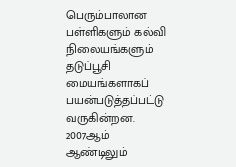பெரும்பாலான பள்ளிகளும் கல்வி நிலையங்களும் தடுப்பூசி மையங்களாகப் பயன்படுத்தப்பட்டு வருகின்றன. 2007ஆம் ஆண்டிலும்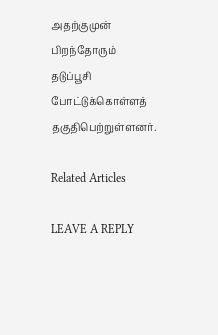அதற்குமுன் பிறந்தோரும் தடுப்பூசி போட்டுக்கொள்ளத் தகுதிபெற்றுள்ளனர்.

Related Articles

LEAVE A REPLY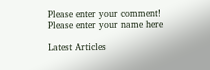Please enter your comment!
Please enter your name here

Latest Articles